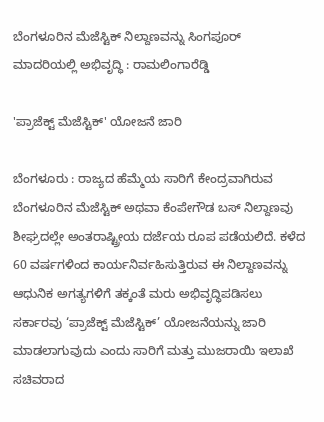ಬೆಂಗಳೂರಿನ ಮೆಜೆಸ್ಟಿಕ್ ನಿಲ್ದಾಣವನ್ನು ಸಿಂಗಪೂರ್‌ ಮಾದರಿಯಲ್ಲಿ ಅಭಿವೃದ್ಧಿ : ರಾಮಲಿಂಗಾರೆಡ್ಡಿ

'ಪ್ರಾಜೆಕ್ಟ್ ಮೆಜೆಸ್ಟಿಕ್' ಯೋಜನೆ ಜಾರಿ

ಬೆಂಗಳೂರು : ರಾಜ್ಯದ ಹೆಮ್ಮೆಯ ಸಾರಿಗೆ ಕೇಂದ್ರವಾಗಿರುವ ಬೆಂಗಳೂರಿನ ಮೆಜೆಸ್ಟಿಕ್ ಅಥವಾ ಕೆಂಪೇಗೌಡ ಬಸ್ ನಿಲ್ದಾಣವು ಶೀಘ್ರದಲ್ಲೇ ಅಂತರಾಷ್ಟ್ರೀಯ ದರ್ಜೆಯ ರೂಪ ಪಡೆಯಲಿದೆ. ಕಳೆದ 60 ವರ್ಷಗಳಿಂದ ಕಾರ್ಯನಿರ್ವಹಿಸುತ್ತಿರುವ ಈ ನಿಲ್ದಾಣವನ್ನು ಆಧುನಿಕ ಅಗತ್ಯಗಳಿಗೆ ತಕ್ಕಂತೆ ಮರು ಅಭಿವೃದ್ಧಿಪಡಿಸಲು ಸರ್ಕಾರವು ‘ಪ್ರಾಜೆಕ್ಟ್ ಮೆಜೆಸ್ಟಿಕ್’ ಯೋಜನೆಯನ್ನು ಜಾರಿ ಮಾಡಲಾಗುವುದು ಎಂದು ಸಾರಿಗೆ ಮತ್ತು ಮುಜರಾಯಿ ಇಲಾಖೆ ಸಚಿವರಾದ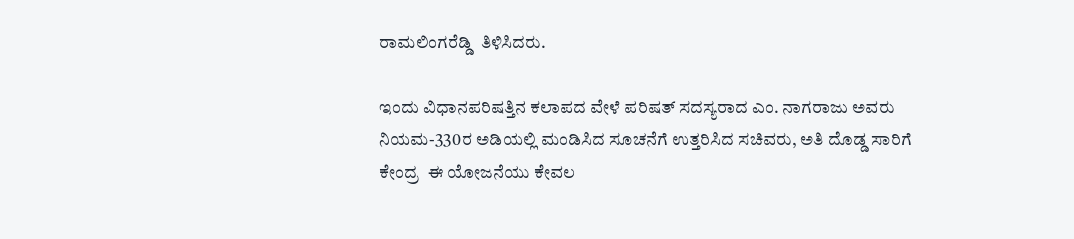ರಾಮಲಿಂಗರೆಡ್ಡಿ  ತಿಳಿಸಿದರು.

ಇಂದು ವಿಧಾನಪರಿಷತ್ತಿನ ಕಲಾಪದ ವೇಳೆ ಪರಿಷತ್ ಸದಸ್ಯರಾದ ಎಂ. ನಾಗರಾಜು ಅವರು ನಿಯಮ-330ರ ಅಡಿಯಲ್ಲಿ ಮಂಡಿಸಿದ ಸೂಚನೆಗೆ ಉತ್ತರಿಸಿದ ಸಚಿವರು, ಅತಿ ದೊಡ್ಡ ಸಾರಿಗೆ ಕೇಂದ್ರ  ಈ ಯೋಜನೆಯು ಕೇವಲ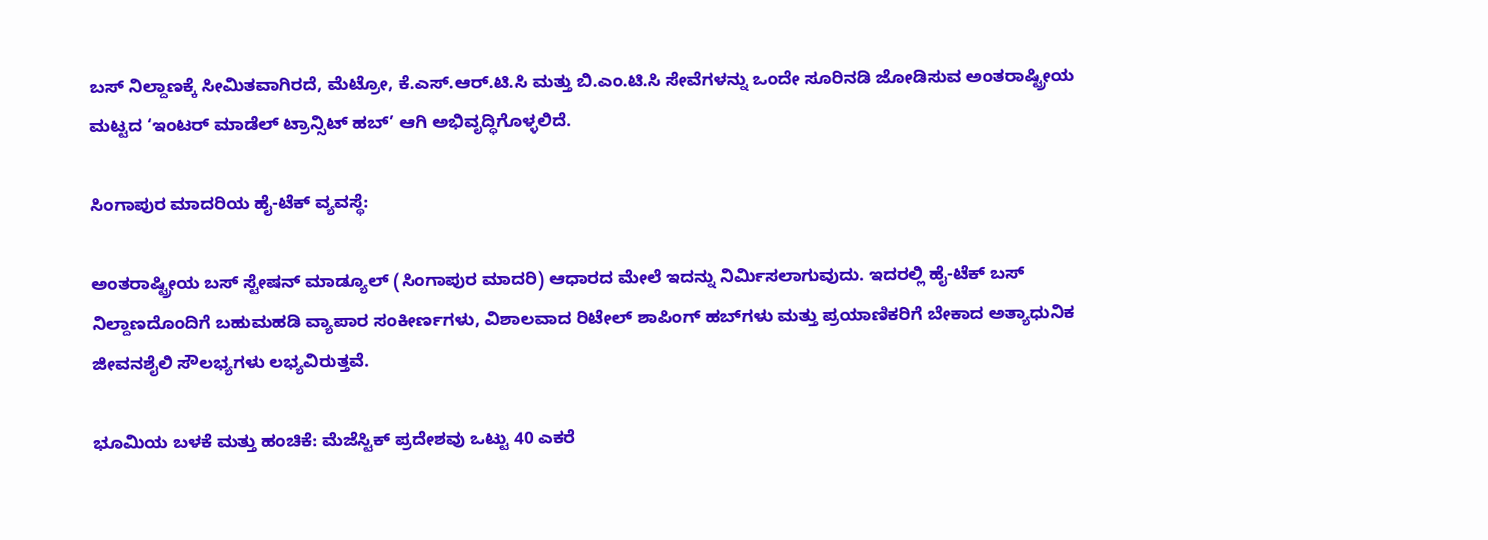ಬಸ್ ನಿಲ್ದಾಣಕ್ಕೆ ಸೀಮಿತವಾಗಿರದೆ, ಮೆಟ್ರೋ, ಕೆ.ಎಸ್.ಆರ್.ಟಿ.ಸಿ ಮತ್ತು ಬಿ.ಎಂ.ಟಿ.ಸಿ ಸೇವೆಗಳನ್ನು ಒಂದೇ ಸೂರಿನಡಿ ಜೋಡಿಸುವ ಅಂತರಾಷ್ಟ್ರೀಯ ಮಟ್ಟದ ‘ಇಂಟರ್ ಮಾಡೆಲ್ ಟ್ರಾನ್ಸಿಟ್ ಹಬ್’ ಆಗಿ ಅಭಿವೃದ್ಧಿಗೊಳ್ಳಲಿದೆ.

ಸಿಂಗಾಪುರ ಮಾದರಿಯ ಹೈ-ಟೆಕ್ ವ್ಯವಸ್ಥೆ:

ಅಂತರಾಷ್ಟ್ರೀಯ ಬಸ್ ಸ್ಟೇಷನ್ ಮಾಡ್ಯೂಲ್ (ಸಿಂಗಾಪುರ ಮಾದರಿ) ಆಧಾರದ ಮೇಲೆ ಇದನ್ನು ನಿರ್ಮಿಸಲಾಗುವುದು. ಇದರಲ್ಲಿ ಹೈ-ಟೆಕ್ ಬಸ್ ನಿಲ್ದಾಣದೊಂದಿಗೆ ಬಹುಮಹಡಿ ವ್ಯಾಪಾರ ಸಂಕೀರ್ಣಗಳು, ವಿಶಾಲವಾದ ರಿಟೇಲ್ ಶಾಪಿಂಗ್ ಹಬ್‍ಗಳು ಮತ್ತು ಪ್ರಯಾಣಿಕರಿಗೆ ಬೇಕಾದ ಅತ್ಯಾಧುನಿಕ ಜೀವನಶೈಲಿ ಸೌಲಭ್ಯಗಳು ಲಭ್ಯವಿರುತ್ತವೆ.

ಭೂಮಿಯ ಬಳಕೆ ಮತ್ತು ಹಂಚಿಕೆ: ಮೆಜೆಸ್ಟಿಕ್ ಪ್ರದೇಶವು ಒಟ್ಟು 40 ಎಕರೆ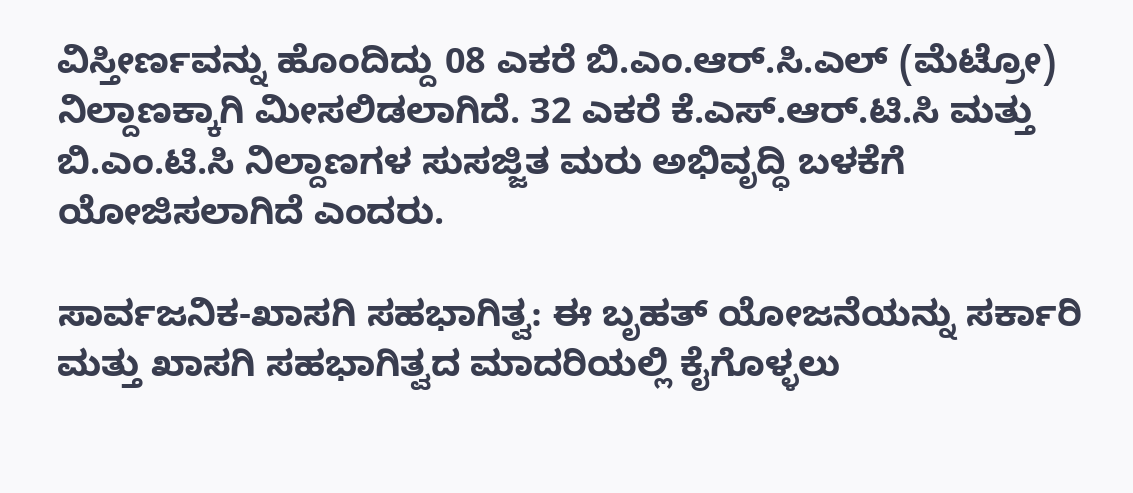ವಿಸ್ತೀರ್ಣವನ್ನು ಹೊಂದಿದ್ದು 08 ಎಕರೆ ಬಿ.ಎಂ.ಆರ್.ಸಿ.ಎಲ್ (ಮೆಟ್ರೋ) ನಿಲ್ದಾಣಕ್ಕಾಗಿ ಮೀಸಲಿಡಲಾಗಿದೆ. 32 ಎಕರೆ ಕೆ.ಎಸ್.ಆರ್.ಟಿ.ಸಿ ಮತ್ತು ಬಿ.ಎಂ.ಟಿ.ಸಿ ನಿಲ್ದಾಣಗಳ ಸುಸಜ್ಜಿತ ಮರು ಅಭಿವೃದ್ಧಿ ಬಳಕೆಗೆ ಯೋಜಿಸಲಾಗಿದೆ ಎಂದರು.

ಸಾರ್ವಜನಿಕ-ಖಾಸಗಿ ಸಹಭಾಗಿತ್ವ: ಈ ಬೃಹತ್ ಯೋಜನೆಯನ್ನು ಸರ್ಕಾರಿ ಮತ್ತು ಖಾಸಗಿ ಸಹಭಾಗಿತ್ವದ ಮಾದರಿಯಲ್ಲಿ ಕೈಗೊಳ್ಳಲು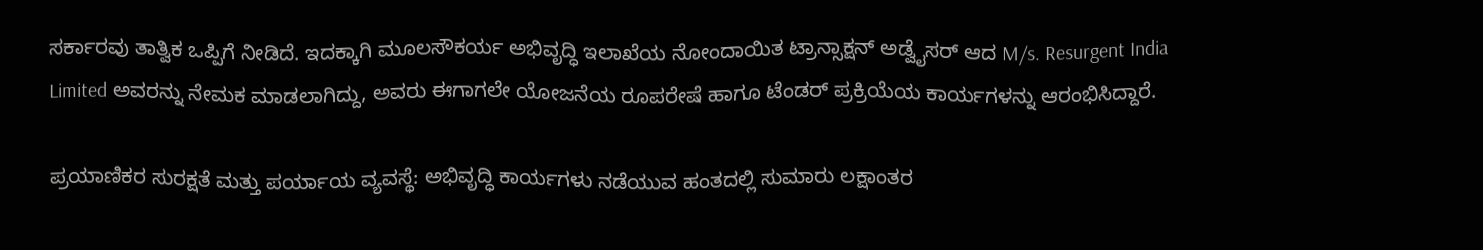ಸರ್ಕಾರವು ತಾತ್ವಿಕ ಒಪ್ಪಿಗೆ ನೀಡಿದೆ. ಇದಕ್ಕಾಗಿ ಮೂಲಸೌಕರ್ಯ ಅಭಿವೃದ್ಧಿ ಇಲಾಖೆಯ ನೋಂದಾಯಿತ ಟ್ರಾನ್ಸಾಕ್ಷನ್ ಅಡ್ವೈಸರ್ ಆದ M/s. Resurgent India Limited ಅವರನ್ನು ನೇಮಕ ಮಾಡಲಾಗಿದ್ದು, ಅವರು ಈಗಾಗಲೇ ಯೋಜನೆಯ ರೂಪರೇಷೆ ಹಾಗೂ ಟೆಂಡರ್ ಪ್ರಕ್ರಿಯೆಯ ಕಾರ್ಯಗಳನ್ನು ಆರಂಭಿಸಿದ್ದಾರೆ.

ಪ್ರಯಾಣಿಕರ ಸುರಕ್ಷತೆ ಮತ್ತು ಪರ್ಯಾಯ ವ್ಯವಸ್ಥೆ: ಅಭಿವೃದ್ಧಿ ಕಾರ್ಯಗಳು ನಡೆಯುವ ಹಂತದಲ್ಲಿ ಸುಮಾರು ಲಕ್ಷಾಂತರ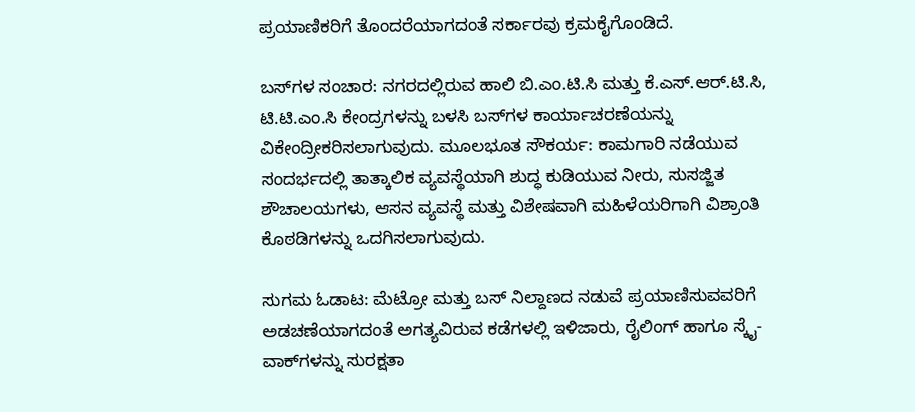ಪ್ರಯಾಣಿಕರಿಗೆ ತೊಂದರೆಯಾಗದಂತೆ ಸರ್ಕಾರವು ಕ್ರಮಕೈಗೊಂಡಿದೆ.

ಬಸ್‍ಗಳ ಸಂಚಾರ: ನಗರದಲ್ಲಿರುವ ಹಾಲಿ ಬಿ.ಎಂ.ಟಿ.ಸಿ ಮತ್ತು ಕೆ.ಎಸ್.ಆರ್.ಟಿ.ಸಿ, ಟಿ.ಟಿ.ಎಂ.ಸಿ ಕೇಂದ್ರಗಳನ್ನು ಬಳಸಿ ಬಸ್‍ಗಳ ಕಾರ್ಯಾಚರಣೆಯನ್ನು ವಿಕೇಂದ್ರೀಕರಿಸಲಾಗುವುದು. ಮೂಲಭೂತ ಸೌಕರ್ಯ: ಕಾಮಗಾರಿ ನಡೆಯುವ ಸಂದರ್ಭದಲ್ಲಿ ತಾತ್ಕಾಲಿಕ ವ್ಯವಸ್ಥೆಯಾಗಿ ಶುದ್ಧ ಕುಡಿಯುವ ನೀರು, ಸುಸಜ್ಜಿತ ಶೌಚಾಲಯಗಳು, ಆಸನ ವ್ಯವಸ್ಥೆ ಮತ್ತು ವಿಶೇಷವಾಗಿ ಮಹಿಳೆಯರಿಗಾಗಿ ವಿಶ್ರಾಂತಿ ಕೊಠಡಿಗಳನ್ನು ಒದಗಿಸಲಾಗುವುದು.

ಸುಗಮ ಓಡಾಟ: ಮೆಟ್ರೋ ಮತ್ತು ಬಸ್ ನಿಲ್ದಾಣದ ನಡುವೆ ಪ್ರಯಾಣಿಸುವವರಿಗೆ ಅಡಚಣೆಯಾಗದಂತೆ ಅಗತ್ಯವಿರುವ ಕಡೆಗಳಲ್ಲಿ ಇಳಿಜಾರು, ರೈಲಿಂಗ್ ಹಾಗೂ ಸ್ಕೈ-ವಾಕ್‍ಗಳನ್ನು ಸುರಕ್ಷತಾ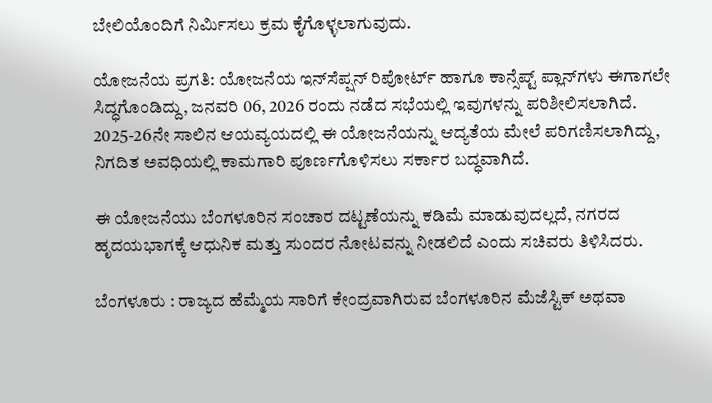ಬೇಲಿಯೊಂದಿಗೆ ನಿರ್ಮಿಸಲು ಕ್ರಮ ಕೈಗೊಳ್ಳಲಾಗುವುದು.

ಯೋಜನೆಯ ಪ್ರಗತಿ: ಯೋಜನೆಯ ಇನ್‍ಸೆಪ್ಷನ್ ರಿಪೋರ್ಟ್ ಹಾಗೂ ಕಾನ್ಸೆಪ್ಟ್ ಪ್ಲಾನ್‍ಗಳು ಈಗಾಗಲೇ ಸಿದ್ಧಗೊಂಡಿದ್ದು, ಜನವರಿ 06, 2026 ರಂದು ನಡೆದ ಸಭೆಯಲ್ಲಿ ಇವುಗಳನ್ನು ಪರಿಶೀಲಿಸಲಾಗಿದೆ. 2025-26ನೇ ಸಾಲಿನ ಆಯವ್ಯಯದಲ್ಲಿ ಈ ಯೋಜನೆಯನ್ನು ಆದ್ಯತೆಯ ಮೇಲೆ ಪರಿಗಣಿಸಲಾಗಿದ್ದು, ನಿಗದಿತ ಅವಧಿಯಲ್ಲಿ ಕಾಮಗಾರಿ ಪೂರ್ಣಗೊಳಿಸಲು ಸರ್ಕಾರ ಬದ್ಧವಾಗಿದೆ.

ಈ ಯೋಜನೆಯು ಬೆಂಗಳೂರಿನ ಸಂಚಾರ ದಟ್ಟಣೆಯನ್ನು ಕಡಿಮೆ ಮಾಡುವುದಲ್ಲದೆ, ನಗರದ ಹೃದಯಭಾಗಕ್ಕೆ ಆಧುನಿಕ ಮತ್ತು ಸುಂದರ ನೋಟವನ್ನು ನೀಡಲಿದೆ ಎಂದು ಸಚಿವರು ತಿಳಿಸಿದರು.

ಬೆಂಗಳೂರು : ರಾಜ್ಯದ ಹೆಮ್ಮೆಯ ಸಾರಿಗೆ ಕೇಂದ್ರವಾಗಿರುವ ಬೆಂಗಳೂರಿನ ಮೆಜೆಸ್ಟಿಕ್ ಅಥವಾ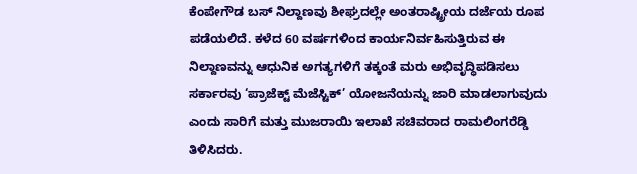ಕೆಂಪೇಗೌಡ ಬಸ್ ನಿಲ್ದಾಣವು ಶೀಘ್ರದಲ್ಲೇ ಅಂತರಾಷ್ಟ್ರೀಯ ದರ್ಜೆಯ ರೂಪ ಪಡೆಯಲಿದೆ. ಕಳೆದ 60 ವರ್ಷಗಳಿಂದ ಕಾರ್ಯನಿರ್ವಹಿಸುತ್ತಿರುವ ಈ ನಿಲ್ದಾಣವನ್ನು ಆಧುನಿಕ ಅಗತ್ಯಗಳಿಗೆ ತಕ್ಕಂತೆ ಮರು ಅಭಿವೃದ್ಧಿಪಡಿಸಲು ಸರ್ಕಾರವು ‘ಪ್ರಾಜೆಕ್ಟ್ ಮೆಜೆಸ್ಟಿಕ್’ ಯೋಜನೆಯನ್ನು ಜಾರಿ ಮಾಡಲಾಗುವುದು ಎಂದು ಸಾರಿಗೆ ಮತ್ತು ಮುಜರಾಯಿ ಇಲಾಖೆ ಸಚಿವರಾದ ರಾಮಲಿಂಗರೆಡ್ಡಿ  ತಿಳಿಸಿದರು.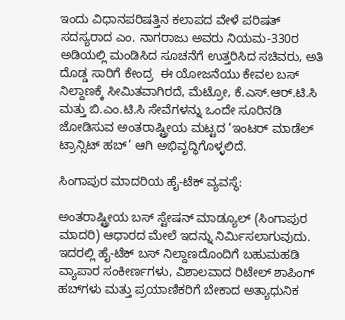ಇಂದು ವಿಧಾನಪರಿಷತ್ತಿನ ಕಲಾಪದ ವೇಳೆ ಪರಿಷತ್ ಸದಸ್ಯರಾದ ಎಂ. ನಾಗರಾಜು ಅವರು ನಿಯಮ-330ರ ಅಡಿಯಲ್ಲಿ ಮಂಡಿಸಿದ ಸೂಚನೆಗೆ ಉತ್ತರಿಸಿದ ಸಚಿವರು, ಅತಿ ದೊಡ್ಡ ಸಾರಿಗೆ ಕೇಂದ್ರ  ಈ ಯೋಜನೆಯು ಕೇವಲ ಬಸ್ ನಿಲ್ದಾಣಕ್ಕೆ ಸೀಮಿತವಾಗಿರದೆ, ಮೆಟ್ರೋ, ಕೆ.ಎಸ್.ಆರ್.ಟಿ.ಸಿ ಮತ್ತು ಬಿ.ಎಂ.ಟಿ.ಸಿ ಸೇವೆಗಳನ್ನು ಒಂದೇ ಸೂರಿನಡಿ ಜೋಡಿಸುವ ಅಂತರಾಷ್ಟ್ರೀಯ ಮಟ್ಟದ ‘ಇಂಟರ್ ಮಾಡೆಲ್ ಟ್ರಾನ್ಸಿಟ್ ಹಬ್’ ಆಗಿ ಅಭಿವೃದ್ಧಿಗೊಳ್ಳಲಿದೆ.

ಸಿಂಗಾಪುರ ಮಾದರಿಯ ಹೈ-ಟೆಕ್ ವ್ಯವಸ್ಥೆ:

ಅಂತರಾಷ್ಟ್ರೀಯ ಬಸ್ ಸ್ಟೇಷನ್ ಮಾಡ್ಯೂಲ್ (ಸಿಂಗಾಪುರ ಮಾದರಿ) ಆಧಾರದ ಮೇಲೆ ಇದನ್ನು ನಿರ್ಮಿಸಲಾಗುವುದು. ಇದರಲ್ಲಿ ಹೈ-ಟೆಕ್ ಬಸ್ ನಿಲ್ದಾಣದೊಂದಿಗೆ ಬಹುಮಹಡಿ ವ್ಯಾಪಾರ ಸಂಕೀರ್ಣಗಳು, ವಿಶಾಲವಾದ ರಿಟೇಲ್ ಶಾಪಿಂಗ್ ಹಬ್‍ಗಳು ಮತ್ತು ಪ್ರಯಾಣಿಕರಿಗೆ ಬೇಕಾದ ಅತ್ಯಾಧುನಿಕ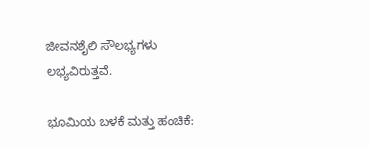ಜೀವನಶೈಲಿ ಸೌಲಭ್ಯಗಳು ಲಭ್ಯವಿರುತ್ತವೆ.

ಭೂಮಿಯ ಬಳಕೆ ಮತ್ತು ಹಂಚಿಕೆ: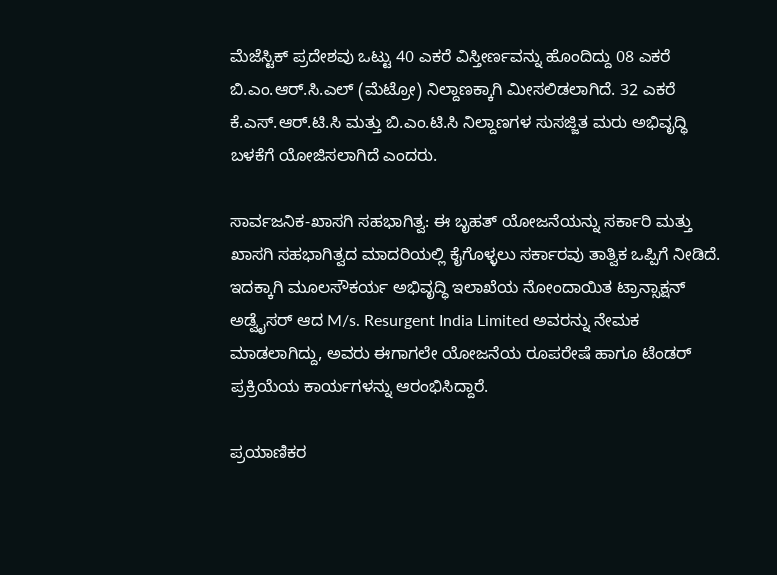ಮೆಜೆಸ್ಟಿಕ್ ಪ್ರದೇಶವು ಒಟ್ಟು 40 ಎಕರೆ ವಿಸ್ತೀರ್ಣವನ್ನು ಹೊಂದಿದ್ದು 08 ಎಕರೆ ಬಿ.ಎಂ.ಆರ್.ಸಿ.ಎಲ್ (ಮೆಟ್ರೋ) ನಿಲ್ದಾಣಕ್ಕಾಗಿ ಮೀಸಲಿಡಲಾಗಿದೆ. 32 ಎಕರೆ ಕೆ.ಎಸ್.ಆರ್.ಟಿ.ಸಿ ಮತ್ತು ಬಿ.ಎಂ.ಟಿ.ಸಿ ನಿಲ್ದಾಣಗಳ ಸುಸಜ್ಜಿತ ಮರು ಅಭಿವೃದ್ಧಿ ಬಳಕೆಗೆ ಯೋಜಿಸಲಾಗಿದೆ ಎಂದರು.

ಸಾರ್ವಜನಿಕ-ಖಾಸಗಿ ಸಹಭಾಗಿತ್ವ: ಈ ಬೃಹತ್ ಯೋಜನೆಯನ್ನು ಸರ್ಕಾರಿ ಮತ್ತು ಖಾಸಗಿ ಸಹಭಾಗಿತ್ವದ ಮಾದರಿಯಲ್ಲಿ ಕೈಗೊಳ್ಳಲು ಸರ್ಕಾರವು ತಾತ್ವಿಕ ಒಪ್ಪಿಗೆ ನೀಡಿದೆ. ಇದಕ್ಕಾಗಿ ಮೂಲಸೌಕರ್ಯ ಅಭಿವೃದ್ಧಿ ಇಲಾಖೆಯ ನೋಂದಾಯಿತ ಟ್ರಾನ್ಸಾಕ್ಷನ್ ಅಡ್ವೈಸರ್ ಆದ M/s. Resurgent India Limited ಅವರನ್ನು ನೇಮಕ ಮಾಡಲಾಗಿದ್ದು, ಅವರು ಈಗಾಗಲೇ ಯೋಜನೆಯ ರೂಪರೇಷೆ ಹಾಗೂ ಟೆಂಡರ್ ಪ್ರಕ್ರಿಯೆಯ ಕಾರ್ಯಗಳನ್ನು ಆರಂಭಿಸಿದ್ದಾರೆ.

ಪ್ರಯಾಣಿಕರ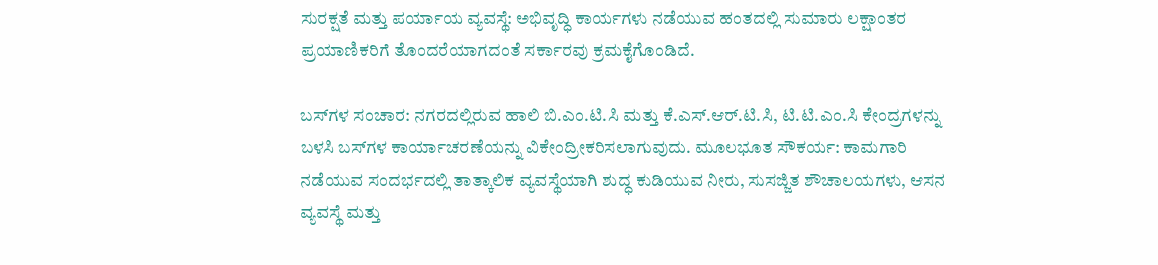ಸುರಕ್ಷತೆ ಮತ್ತು ಪರ್ಯಾಯ ವ್ಯವಸ್ಥೆ: ಅಭಿವೃದ್ಧಿ ಕಾರ್ಯಗಳು ನಡೆಯುವ ಹಂತದಲ್ಲಿ ಸುಮಾರು ಲಕ್ಷಾಂತರ ಪ್ರಯಾಣಿಕರಿಗೆ ತೊಂದರೆಯಾಗದಂತೆ ಸರ್ಕಾರವು ಕ್ರಮಕೈಗೊಂಡಿದೆ.

ಬಸ್‍ಗಳ ಸಂಚಾರ: ನಗರದಲ್ಲಿರುವ ಹಾಲಿ ಬಿ.ಎಂ.ಟಿ.ಸಿ ಮತ್ತು ಕೆ.ಎಸ್.ಆರ್.ಟಿ.ಸಿ, ಟಿ.ಟಿ.ಎಂ.ಸಿ ಕೇಂದ್ರಗಳನ್ನು ಬಳಸಿ ಬಸ್‍ಗಳ ಕಾರ್ಯಾಚರಣೆಯನ್ನು ವಿಕೇಂದ್ರೀಕರಿಸಲಾಗುವುದು. ಮೂಲಭೂತ ಸೌಕರ್ಯ: ಕಾಮಗಾರಿ ನಡೆಯುವ ಸಂದರ್ಭದಲ್ಲಿ ತಾತ್ಕಾಲಿಕ ವ್ಯವಸ್ಥೆಯಾಗಿ ಶುದ್ಧ ಕುಡಿಯುವ ನೀರು, ಸುಸಜ್ಜಿತ ಶೌಚಾಲಯಗಳು, ಆಸನ ವ್ಯವಸ್ಥೆ ಮತ್ತು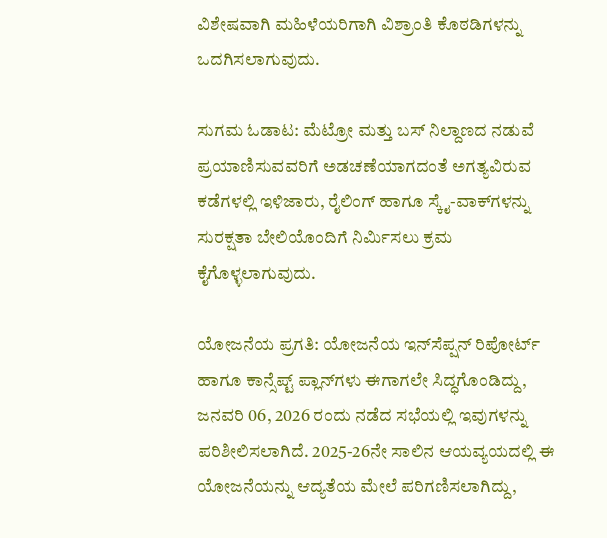ವಿಶೇಷವಾಗಿ ಮಹಿಳೆಯರಿಗಾಗಿ ವಿಶ್ರಾಂತಿ ಕೊಠಡಿಗಳನ್ನು ಒದಗಿಸಲಾಗುವುದು.

ಸುಗಮ ಓಡಾಟ: ಮೆಟ್ರೋ ಮತ್ತು ಬಸ್ ನಿಲ್ದಾಣದ ನಡುವೆ ಪ್ರಯಾಣಿಸುವವರಿಗೆ ಅಡಚಣೆಯಾಗದಂತೆ ಅಗತ್ಯವಿರುವ ಕಡೆಗಳಲ್ಲಿ ಇಳಿಜಾರು, ರೈಲಿಂಗ್ ಹಾಗೂ ಸ್ಕೈ-ವಾಕ್‍ಗಳನ್ನು ಸುರಕ್ಷತಾ ಬೇಲಿಯೊಂದಿಗೆ ನಿರ್ಮಿಸಲು ಕ್ರಮ ಕೈಗೊಳ್ಳಲಾಗುವುದು.

ಯೋಜನೆಯ ಪ್ರಗತಿ: ಯೋಜನೆಯ ಇನ್‍ಸೆಪ್ಷನ್ ರಿಪೋರ್ಟ್ ಹಾಗೂ ಕಾನ್ಸೆಪ್ಟ್ ಪ್ಲಾನ್‍ಗಳು ಈಗಾಗಲೇ ಸಿದ್ಧಗೊಂಡಿದ್ದು, ಜನವರಿ 06, 2026 ರಂದು ನಡೆದ ಸಭೆಯಲ್ಲಿ ಇವುಗಳನ್ನು ಪರಿಶೀಲಿಸಲಾಗಿದೆ. 2025-26ನೇ ಸಾಲಿನ ಆಯವ್ಯಯದಲ್ಲಿ ಈ ಯೋಜನೆಯನ್ನು ಆದ್ಯತೆಯ ಮೇಲೆ ಪರಿಗಣಿಸಲಾಗಿದ್ದು,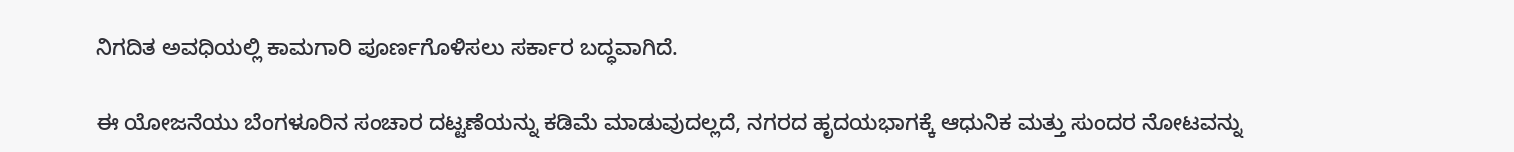ನಿಗದಿತ ಅವಧಿಯಲ್ಲಿ ಕಾಮಗಾರಿ ಪೂರ್ಣಗೊಳಿಸಲು ಸರ್ಕಾರ ಬದ್ಧವಾಗಿದೆ.

ಈ ಯೋಜನೆಯು ಬೆಂಗಳೂರಿನ ಸಂಚಾರ ದಟ್ಟಣೆಯನ್ನು ಕಡಿಮೆ ಮಾಡುವುದಲ್ಲದೆ, ನಗರದ ಹೃದಯಭಾಗಕ್ಕೆ ಆಧುನಿಕ ಮತ್ತು ಸುಂದರ ನೋಟವನ್ನು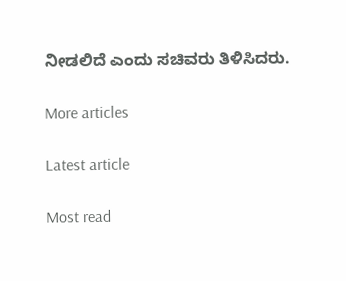ನೀಡಲಿದೆ ಎಂದು ಸಚಿವರು ತಿಳಿಸಿದರು.

More articles

Latest article

Most read